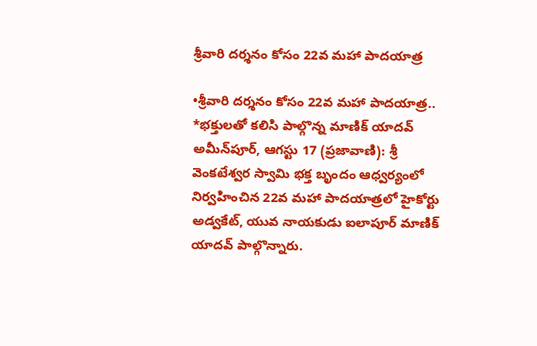శ్రీవారి దర్శనం కోసం 22వ మహా పాదయాత్ర

•శ్రీవారి దర్శనం కోసం 22వ మహా పాదయాత్ర..   *భక్తులతో కలిసి పాల్గొన్న మాణిక్ యాదవ్   అమీన్‌పూర్, ఆగస్టు 17 (ప్రజావాణి): శ్రీ వెంకటేశ్వర స్వామి భక్త బృందం ఆధ్వర్యంలో నిర్వహించిన 22వ మహా పాదయాత్రలో హైకోర్టు అడ్వకేట్, యువ నాయకుడు ఐలాపూర్ మాణిక్ యాదవ్ పాల్గొన్నారు.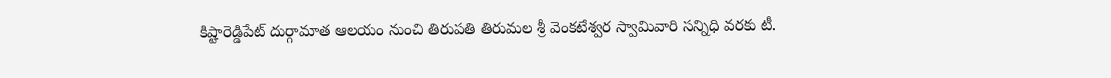కిష్టారెడ్డిపేట్ దుర్గామాత ఆలయం నుంచి తిరుపతి తిరుమల శ్రీ వెంకటేశ్వర స్వామివారి సన్నిధి వరకు టీ.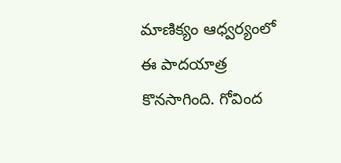మాణిక్యం ఆధ్వర్యంలో ఈ పాదయాత్ర కొనసాగింది. గోవింద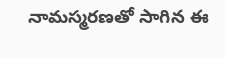నామస్మరణతో సాగిన ఈ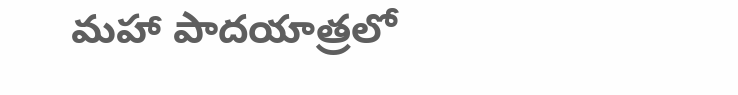మహా పాదయాత్రలో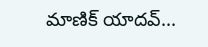మాణిక్ యాదవ్...